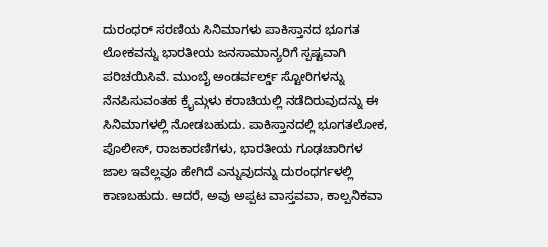ದುರಂಧರ್ ಸರಣಿಯ ಸಿನಿಮಾಗಳು ಪಾಕಿಸ್ತಾನದ ಭೂಗತ ಲೋಕವನ್ನು ಭಾರತೀಯ ಜನಸಾಮಾನ್ಯರಿಗೆ ಸ್ಪಷ್ಟವಾಗಿ ಪರಿಚಯಿಸಿವೆ. ಮುಂಬೈ ಅಂಡರ್ವರ್ಲ್ಡ್ ಸ್ಟೋರಿಗಳನ್ನು ನೆನಪಿಸುವಂತಹ ಕ್ರೈಮ್ಗಳು ಕರಾಚಿಯಲ್ಲಿ ನಡೆದಿರುವುದನ್ನು ಈ ಸಿನಿಮಾಗಳಲ್ಲಿ ನೋಡಬಹುದು. ಪಾಕಿಸ್ತಾನದಲ್ಲಿ ಭೂಗತಲೋಕ, ಪೊಲೀಸ್, ರಾಜಕಾರಣಿಗಳು, ಭಾರತೀಯ ಗೂಢಚಾರಿಗಳ ಜಾಲ ಇವೆಲ್ಲವೂ ಹೇಗಿದೆ ಎನ್ನುವುದನ್ನು ದುರಂಧರ್ಗಳಲ್ಲಿ ಕಾಣಬಹುದು. ಆದರೆ, ಅವು ಅಪ್ಪಟ ವಾಸ್ತವವಾ, ಕಾಲ್ಪನಿಕವಾ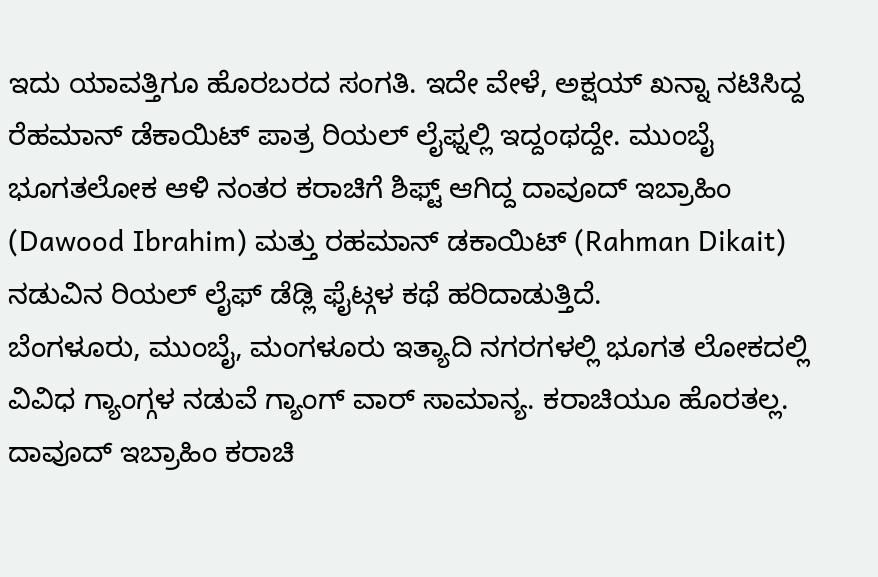ಇದು ಯಾವತ್ತಿಗೂ ಹೊರಬರದ ಸಂಗತಿ. ಇದೇ ವೇಳೆ, ಅಕ್ಷಯ್ ಖನ್ನಾ ನಟಿಸಿದ್ದ ರೆಹಮಾನ್ ಡೆಕಾಯಿಟ್ ಪಾತ್ರ ರಿಯಲ್ ಲೈಫ್ನಲ್ಲಿ ಇದ್ದಂಥದ್ದೇ. ಮುಂಬೈ ಭೂಗತಲೋಕ ಆಳಿ ನಂತರ ಕರಾಚಿಗೆ ಶಿಫ್ಟ್ ಆಗಿದ್ದ ದಾವೂದ್ ಇಬ್ರಾಹಿಂ (Dawood Ibrahim) ಮತ್ತು ರಹಮಾನ್ ಡಕಾಯಿಟ್ (Rahman Dikait) ನಡುವಿನ ರಿಯಲ್ ಲೈಫ್ ಡೆಡ್ಲಿ ಫೈಟ್ಗಳ ಕಥೆ ಹರಿದಾಡುತ್ತಿದೆ.
ಬೆಂಗಳೂರು, ಮುಂಬೈ, ಮಂಗಳೂರು ಇತ್ಯಾದಿ ನಗರಗಳಲ್ಲಿ ಭೂಗತ ಲೋಕದಲ್ಲಿ ವಿವಿಧ ಗ್ಯಾಂಗ್ಗಳ ನಡುವೆ ಗ್ಯಾಂಗ್ ವಾರ್ ಸಾಮಾನ್ಯ. ಕರಾಚಿಯೂ ಹೊರತಲ್ಲ. ದಾವೂದ್ ಇಬ್ರಾಹಿಂ ಕರಾಚಿ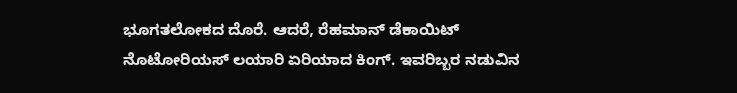ಭೂಗತಲೋಕದ ದೊರೆ. ಆದರೆ, ರೆಹಮಾನ್ ಡೆಕಾಯಿಟ್ ನೊಟೋರಿಯಸ್ ಲಯಾರಿ ಏರಿಯಾದ ಕಿಂಗ್. ಇವರಿಬ್ಬರ ನಡುವಿನ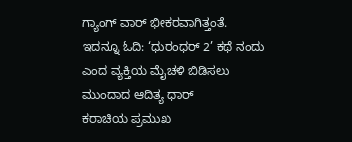ಗ್ಯಾಂಗ್ ವಾರ್ ಭೀಕರವಾಗಿತ್ತಂತೆ.
ಇದನ್ನೂ ಓದಿ: ‘ಧುರಂಧರ್ 2’ ಕಥೆ ನಂದು ಎಂದ ವ್ಯಕ್ತಿಯ ಮೈಚಳಿ ಬಿಡಿಸಲು ಮುಂದಾದ ಆದಿತ್ಯ ಧಾರ್
ಕರಾಚಿಯ ಪ್ರಮುಖ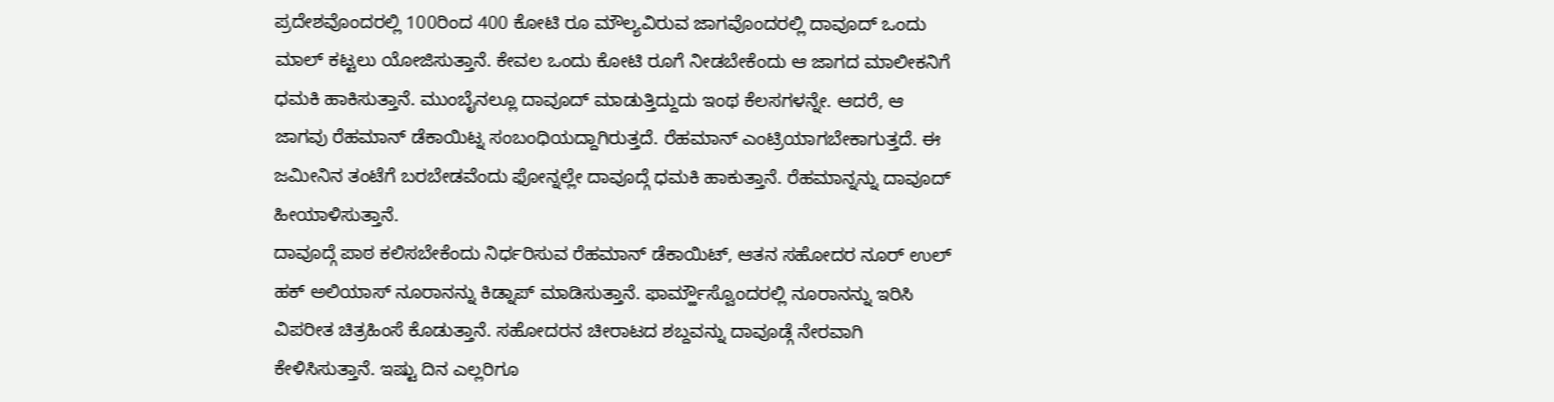ಪ್ರದೇಶವೊಂದರಲ್ಲಿ 100ರಿಂದ 400 ಕೋಟಿ ರೂ ಮೌಲ್ಯವಿರುವ ಜಾಗವೊಂದರಲ್ಲಿ ದಾವೂದ್ ಒಂದು ಮಾಲ್ ಕಟ್ಟಲು ಯೋಜಿಸುತ್ತಾನೆ. ಕೇವಲ ಒಂದು ಕೋಟಿ ರೂಗೆ ನೀಡಬೇಕೆಂದು ಆ ಜಾಗದ ಮಾಲೀಕನಿಗೆ ಧಮಕಿ ಹಾಕಿಸುತ್ತಾನೆ. ಮುಂಬೈನಲ್ಲೂ ದಾವೂದ್ ಮಾಡುತ್ತಿದ್ದುದು ಇಂಥ ಕೆಲಸಗಳನ್ನೇ. ಆದರೆ, ಆ ಜಾಗವು ರೆಹಮಾನ್ ಡೆಕಾಯಿಟ್ನ ಸಂಬಂಧಿಯದ್ದಾಗಿರುತ್ತದೆ. ರೆಹಮಾನ್ ಎಂಟ್ರಿಯಾಗಬೇಕಾಗುತ್ತದೆ. ಈ ಜಮೀನಿನ ತಂಟೆಗೆ ಬರಬೇಡವೆಂದು ಫೋನ್ನಲ್ಲೇ ದಾವೂದ್ಗೆ ಧಮಕಿ ಹಾಕುತ್ತಾನೆ. ರೆಹಮಾನ್ನನ್ನು ದಾವೂದ್ ಹೀಯಾಳಿಸುತ್ತಾನೆ.
ದಾವೂದ್ಗೆ ಪಾಠ ಕಲಿಸಬೇಕೆಂದು ನಿರ್ಧರಿಸುವ ರೆಹಮಾನ್ ಡೆಕಾಯಿಟ್, ಆತನ ಸಹೋದರ ನೂರ್ ಉಲ್ ಹಕ್ ಅಲಿಯಾಸ್ ನೂರಾನನ್ನು ಕಿಡ್ನಾಪ್ ಮಾಡಿಸುತ್ತಾನೆ. ಫಾರ್ಮ್ಹೌಸ್ವೊಂದರಲ್ಲಿ ನೂರಾನನ್ನು ಇರಿಸಿ ವಿಪರೀತ ಚಿತ್ರಹಿಂಸೆ ಕೊಡುತ್ತಾನೆ. ಸಹೋದರನ ಚೀರಾಟದ ಶಬ್ದವನ್ನು ದಾವೂಡ್ಗೆ ನೇರವಾಗಿ ಕೇಳಿಸಿಸುತ್ತಾನೆ. ಇಷ್ಟು ದಿನ ಎಲ್ಲರಿಗೂ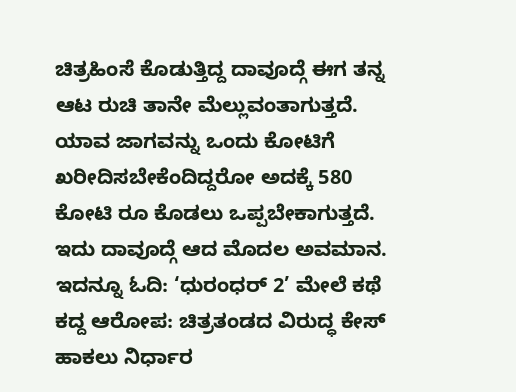ಚಿತ್ರಹಿಂಸೆ ಕೊಡುತ್ತಿದ್ದ ದಾವೂದ್ಗೆ ಈಗ ತನ್ನ ಆಟ ರುಚಿ ತಾನೇ ಮೆಲ್ಲುವಂತಾಗುತ್ತದೆ. ಯಾವ ಜಾಗವನ್ನು ಒಂದು ಕೋಟಿಗೆ ಖರೀದಿಸಬೇಕೆಂದಿದ್ದರೋ ಅದಕ್ಕೆ 580 ಕೋಟಿ ರೂ ಕೊಡಲು ಒಪ್ಪಬೇಕಾಗುತ್ತದೆ. ಇದು ದಾವೂದ್ಗೆ ಆದ ಮೊದಲ ಅವಮಾನ.
ಇದನ್ನೂ ಓದಿ: ‘ಧುರಂಧರ್ 2’ ಮೇಲೆ ಕಥೆ ಕದ್ದ ಆರೋಪ: ಚಿತ್ರತಂಡದ ವಿರುದ್ಧ ಕೇಸ್ ಹಾಕಲು ನಿರ್ಧಾರ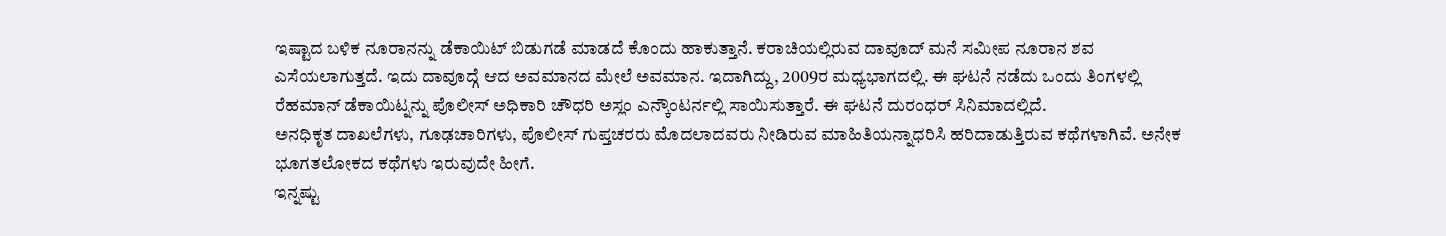ಇಷ್ಟಾದ ಬಳಿಕ ನೂರಾನನ್ನು ಡೆಕಾಯಿಟ್ ಬಿಡುಗಡೆ ಮಾಡದೆ ಕೊಂದು ಹಾಕುತ್ತಾನೆ. ಕರಾಚಿಯಲ್ಲಿರುವ ದಾವೂದ್ ಮನೆ ಸಮೀಪ ನೂರಾನ ಶವ ಎಸೆಯಲಾಗುತ್ತದೆ. ಇದು ದಾವೂದ್ಗೆ ಆದ ಅವಮಾನದ ಮೇಲೆ ಅವಮಾನ. ಇದಾಗಿದ್ದು, 2009ರ ಮಧ್ಯಭಾಗದಲ್ಲಿ. ಈ ಘಟನೆ ನಡೆದು ಒಂದು ತಿಂಗಳಲ್ಲಿ ರೆಹಮಾನ್ ಡೆಕಾಯಿಟ್ನನ್ನು ಪೊಲೀಸ್ ಅಧಿಕಾರಿ ಚೌಧರಿ ಅಸ್ಲಂ ಎನ್ಕೌಂಟರ್ನಲ್ಲಿ ಸಾಯಿಸುತ್ತಾರೆ. ಈ ಘಟನೆ ದುರಂಧರ್ ಸಿನಿಮಾದಲ್ಲಿದೆ.
ಅನಧಿಕೃತ ದಾಖಲೆಗಳು, ಗೂಢಚಾರಿಗಳು, ಪೊಲೀಸ್ ಗುಪ್ತಚರರು ಮೊದಲಾದವರು ನೀಡಿರುವ ಮಾಹಿತಿಯನ್ನಾಧರಿಸಿ ಹರಿದಾಡುತ್ತಿರುವ ಕಥೆಗಳಾಗಿವೆ. ಅನೇಕ ಭೂಗತಲೋಕದ ಕಥೆಗಳು ಇರುವುದೇ ಹೀಗೆ.
ಇನ್ನಷ್ಟು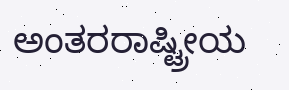ಅಂತರರಾಷ್ಟ್ರೀಯ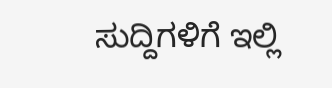ಸುದ್ದಿಗಳಿಗೆ ಇಲ್ಲಿ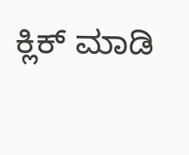ಕ್ಲಿಕ್ ಮಾಡಿ